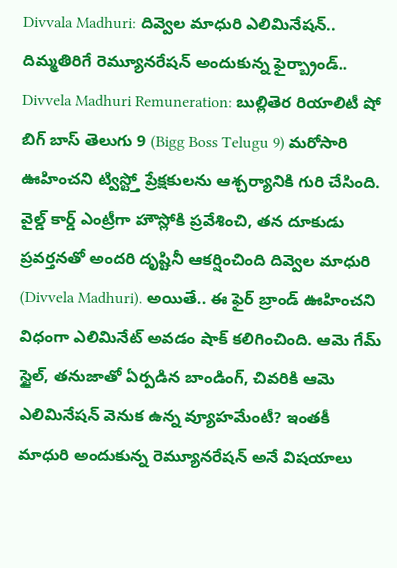Divvala Madhuri: దివ్వెల మాధురి ఎలిమినేషన్.. దిమ్మతిరిగే రెమ్యూనరేషన్ అందుకున్న ఫైర్బ్రాండ్..
Divvela Madhuri Remuneration: బుల్లితెర రియాలిటీ షో బిగ్ బాస్ తెలుగు 9 (Bigg Boss Telugu 9) మరోసారి ఊహించని ట్విస్ట్తో ప్రేక్షకులను ఆశ్చర్యానికి గురి చేసింది. వైల్డ్ కార్డ్ ఎంట్రీగా హౌస్లోకి ప్రవేశించి, తన దూకుడు ప్రవర్తనతో అందరి దృష్టినీ ఆకర్షించింది దివ్వెల మాధురి (Divvela Madhuri). అయితే.. ఈ ఫైర్ బ్రాండ్ ఊహించని విధంగా ఎలిమినేట్ అవడం షాక్ కలిగించింది. ఆమె గేమ్ స్టైల్, తనుజాతో ఏర్పడిన బాండింగ్, చివరికి ఆమె ఎలిమినేషన్ వెనుక ఉన్న వ్యూహమేంటీ? ఇంతకీ మాధురి అందుకున్న రెమ్యూనరేషన్ అనే విషయాలు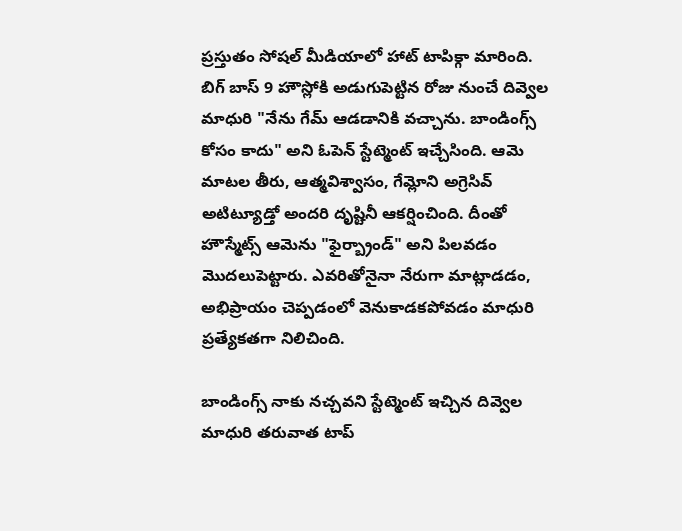ప్రస్తుతం సోషల్ మీడియాలో హాట్ టాపిక్గా మారింది.
బిగ్ బాస్ 9 హౌస్లోకి అడుగుపెట్టిన రోజు నుంచే దివ్వెల మాధురి "నేను గేమ్ ఆడడానికి వచ్చాను. బాండింగ్స్ కోసం కాదు" అని ఓపెన్ స్టేట్మెంట్ ఇచ్చేసింది. ఆమె మాటల తీరు, ఆత్మవిశ్వాసం, గేమ్లోని అగ్రెసివ్ అటిట్యూడ్తో అందరి దృష్టినీ ఆకర్షించింది. దీంతో హౌస్మేట్స్ ఆమెను "ఫైర్బ్రాండ్" అని పిలవడం మొదలుపెట్టారు. ఎవరితోనైనా నేరుగా మాట్లాడడం, అభిప్రాయం చెప్పడంలో వెనుకాడకపోవడం మాధురి ప్రత్యేకతగా నిలిచింది.

బాండింగ్స్ నాకు నచ్చవని స్టేట్మెంట్ ఇచ్చిన దివ్వెల మాధురి తరువాత టాప్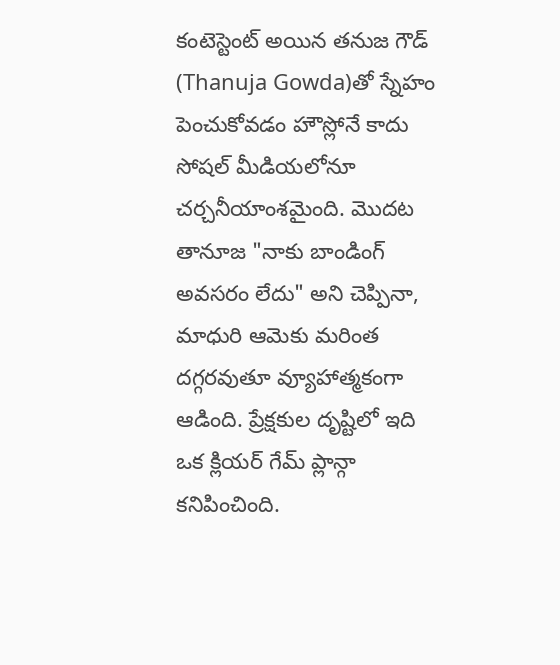కంటెస్టెంట్ అయిన తనుజ గౌడ్ (Thanuja Gowda)తో స్నేహం పెంచుకోవడం హౌస్లోనే కాదు సోషల్ మీడియలోనూ చర్చనీయాంశమైంది. మొదట తానూజ "నాకు బాండింగ్ అవసరం లేదు" అని చెప్పినా, మాధురి ఆమెకు మరింత దగ్గరవుతూ వ్యూహాత్మకంగా ఆడింది. ప్రేక్షకుల దృష్టిలో ఇది ఒక క్లియర్ గేమ్ ప్లాన్గా కనిపించింది.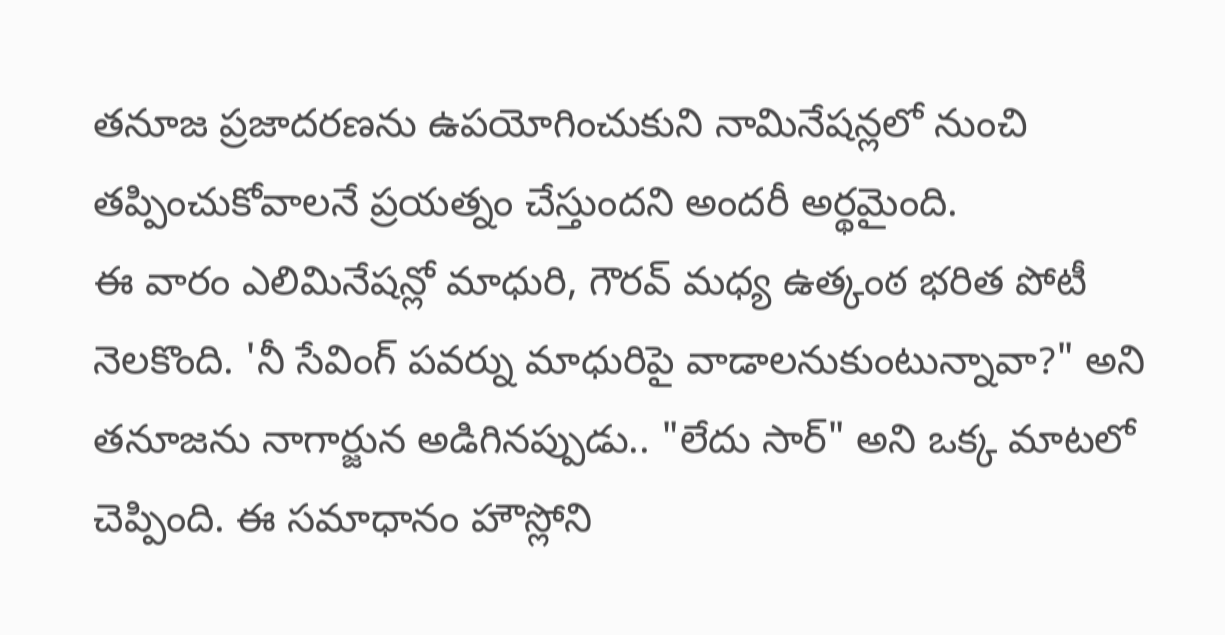తనూజ ప్రజాదరణను ఉపయోగించుకుని నామినేషన్లలో నుంచి తప్పించుకోవాలనే ప్రయత్నం చేస్తుందని అందరీ అర్థమైంది.
ఈ వారం ఎలిమినేషన్లో మాధురి, గౌరవ్ మధ్య ఉత్కంఠ భరిత పోటీ నెలకొంది. 'నీ సేవింగ్ పవర్ను మాధురిపై వాడాలనుకుంటున్నావా?" అని తనూజను నాగార్జున అడిగినప్పుడు.. "లేదు సార్" అని ఒక్క మాటలో చెప్పింది. ఈ సమాధానం హౌస్లోని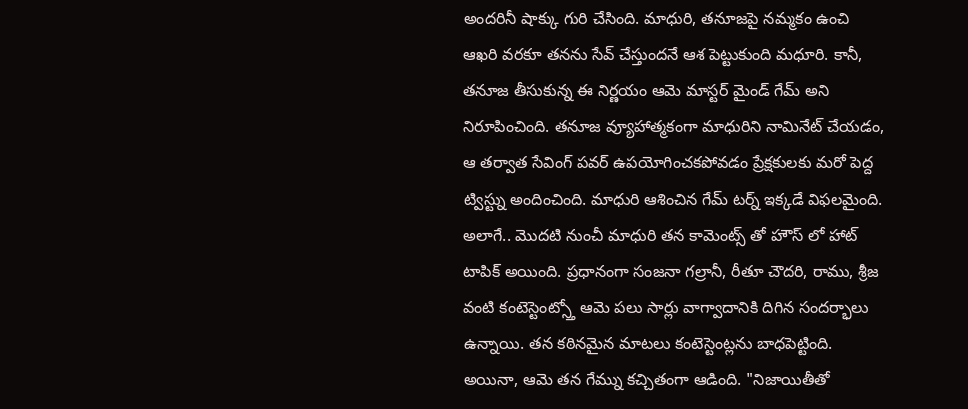అందరినీ షాక్కు గురి చేసింది. మాధురి, తనూజపై నమ్మకం ఉంచి ఆఖరి వరకూ తనను సేవ్ చేస్తుందనే ఆశ పెట్టుకుంది మధూరి. కానీ, తనూజ తీసుకున్న ఈ నిర్ణయం ఆమె మాస్టర్ మైండ్ గేమ్ అని నిరూపించింది. తనూజ వ్యూహాత్మకంగా మాధురిని నామినేట్ చేయడం, ఆ తర్వాత సేవింగ్ పవర్ ఉపయోగించకపోవడం ప్రేక్షకులకు మరో పెద్ద ట్విస్ట్ను అందించింది. మాధురి ఆశించిన గేమ్ టర్న్ ఇక్కడే విఫలమైంది.
అలాగే.. మొదటి నుంచీ మాధురి తన కామెంట్స్ తో హౌస్ లో హాట్ టాపిక్ అయింది. ప్రధానంగా సంజనా గల్రానీ, రీతూ చౌదరి, రాము, శ్రీజ వంటి కంటెస్టెంట్స్తో ఆమె పలు సార్లు వాగ్వాదానికి దిగిన సందర్భాలు ఉన్నాయి. తన కఠినమైన మాటలు కంటెస్టెంట్లను బాధపెట్టింది. అయినా, ఆమె తన గేమ్ను కచ్చితంగా ఆడింది. "నిజాయితీతో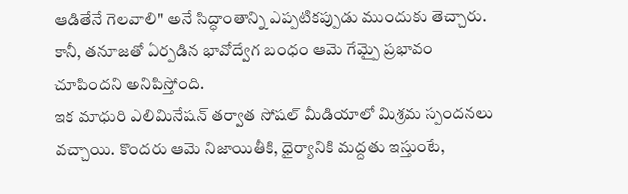ఆడితేనే గెలవాలి" అనే సిద్ధాంతాన్ని ఎప్పటికప్పుడు ముందుకు తెచ్చారు. కానీ, తనూజతో ఏర్పడిన భావోద్వేగ బంధం ఆమె గేమ్పై ప్రభావం చూపిందని అనిపిస్తోంది.
ఇక మాధురి ఎలిమినేషన్ తర్వాత సోషల్ మీడియాలో మిశ్రమ స్పందనలు వచ్చాయి. కొందరు ఆమె నిజాయితీకి, ధైర్యానికి మద్దతు ఇస్తుంటే,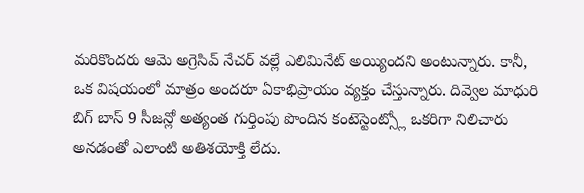మరికొందరు ఆమె అగ్రెసివ్ నేచర్ వల్లే ఎలిమినేట్ అయ్యిందని అంటున్నారు. కానీ, ఒక విషయంలో మాత్రం అందరూ ఏకాభిప్రాయం వ్యక్తం చేస్తున్నారు. దివ్వెల మాధురి బిగ్ బాస్ 9 సీజన్లో అత్యంత గుర్తింపు పొందిన కంటెస్టెంట్స్లో ఒకరిగా నిలిచారు అనడంతో ఎలాంటి అతిశయోక్తి లేదు.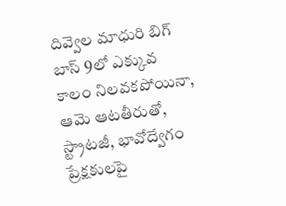దివ్వెల మాధురి బిగ్ బాస్ 9లో ఎక్కువ కాలం నిలవకపోయినా, ఆమె ఆటతీరుతో, స్ట్రాటజీ, భావోద్వేగం ప్రేక్షకులపై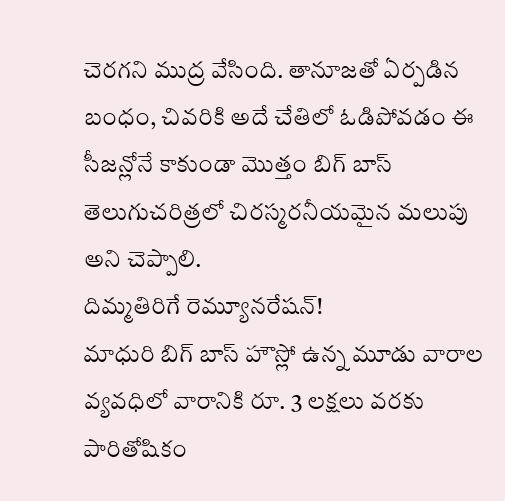చెరగని ముద్ర వేసింది. తానూజతో ఏర్పడిన బంధం, చివరికి అదే చేతిలో ఓడిపోవడం ఈ సీజన్లోనే కాకుండా మొత్తం బిగ్ బాస్ తెలుగుచరిత్రలో చిరస్మరనీయమైన మలుపు అని చెప్పాలి.
దిమ్మతిరిగే రెమ్యూనరేషన్!
మాధురి బిగ్ బాస్ హౌస్లో ఉన్న మూడు వారాల వ్యవధిలో వారానికి రూ. 3 లక్షలు వరకు పారితోషికం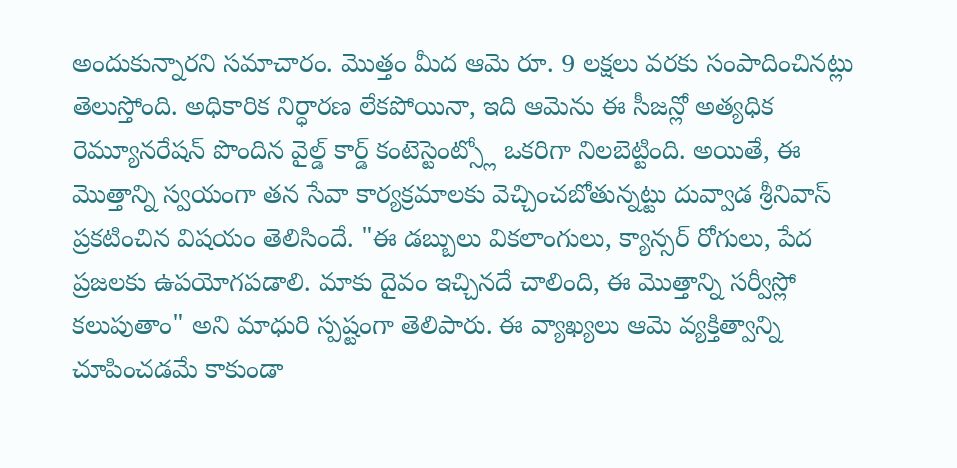అందుకున్నారని సమాచారం. మొత్తం మీద ఆమె రూ. 9 లక్షలు వరకు సంపాదించినట్లు తెలుస్తోంది. అధికారిక నిర్ధారణ లేకపోయినా, ఇది ఆమెను ఈ సీజన్లో అత్యధిక రెమ్యూనరేషన్ పొందిన వైల్డ్ కార్డ్ కంటెస్టెంట్స్లో ఒకరిగా నిలబెట్టింది. అయితే, ఈ మొత్తాన్ని స్వయంగా తన సేవా కార్యక్రమాలకు వెచ్చించబోతున్నట్టు దువ్వాడ శ్రీనివాస్ ప్రకటించిన విషయం తెలిసిందే. "ఈ డబ్బులు వికలాంగులు, క్యాన్సర్ రోగులు, పేద ప్రజలకు ఉపయోగపడాలి. మాకు దైవం ఇచ్చినదే చాలింది, ఈ మొత్తాన్ని సర్వీస్లో కలుపుతాం" అని మాధురి స్పష్టంగా తెలిపారు. ఈ వ్యాఖ్యలు ఆమె వ్యక్తిత్వాన్ని చూపించడమే కాకుండా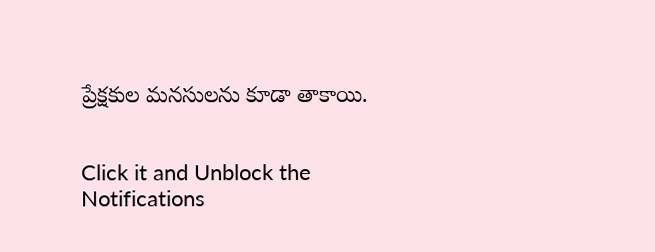ప్రేక్షకుల మనసులను కూడా తాకాయి.


Click it and Unblock the Notifications